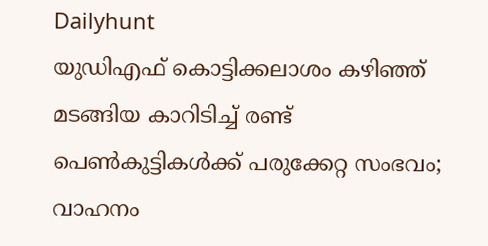Dailyhunt
യുഡിഎഫ് കൊട്ടിക്കലാശം കഴിഞ്ഞ് മടങ്ങിയ കാറിടിച്ച്‌ രണ്ട് പെണ്‍കുട്ടികള്‍ക്ക് പരുക്കേറ്റ സംഭവം; വാഹനം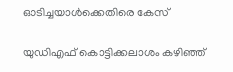ഓടിച്ചയാള്‍ക്കെതിരെ കേസ്

യുഡിഎഫ് കൊട്ടിക്കലാശം കഴിഞ്ഞ്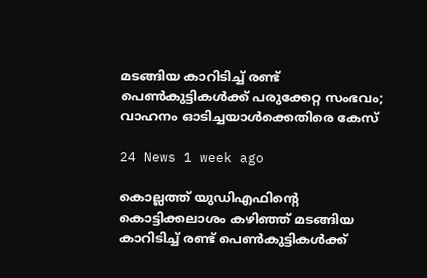മടങ്ങിയ കാറിടിച്ച്‌ രണ്ട് പെണ്‍കുട്ടികള്‍ക്ക് പരുക്കേറ്റ സംഭവം; വാഹനം ഓടിച്ചയാള്‍ക്കെതിരെ കേസ്

24 News 1 week ago

കൊല്ലത്ത് യുഡിഎഫിന്റെ കൊട്ടിക്കലാശം കഴിഞ്ഞ് മടങ്ങിയ കാറിടിച്ച്‌ രണ്ട് പെണ്‍കുട്ടികള്‍ക്ക്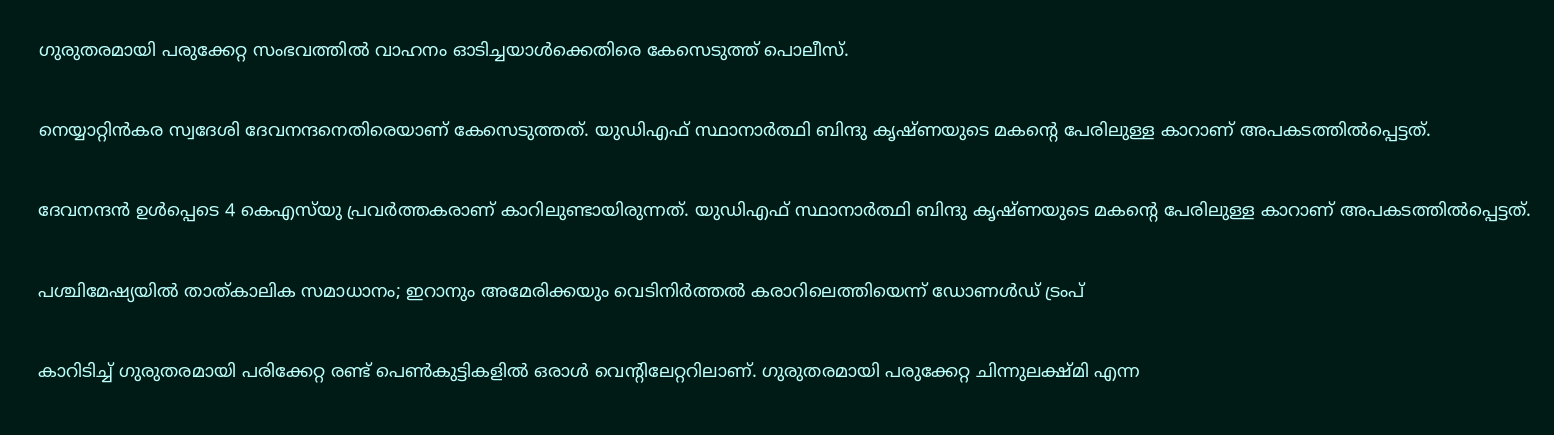ഗുരുതരമായി പരുക്കേറ്റ സംഭവത്തില്‍ വാഹനം ഓടിച്ചയാള്‍ക്കെതിരെ കേസെടുത്ത് പൊലീസ്.

നെയ്യാറ്റിന്‍കര സ്വദേശി ദേവനന്ദനെതിരെയാണ് കേസെടുത്തത്. യുഡിഎഫ് സ്ഥാനാര്‍ത്ഥി ബിന്ദു കൃഷ്ണയുടെ മകന്റെ പേരിലുള്ള കാറാണ് അപകടത്തില്‍പ്പെട്ടത്.

ദേവനന്ദന്‍ ഉള്‍പ്പെടെ 4 കെഎസ്‌യു പ്രവര്‍ത്തകരാണ് കാറിലുണ്ടായിരുന്നത്. യുഡിഎഫ് സ്ഥാനാര്‍ത്ഥി ബിന്ദു കൃഷ്ണയുടെ മകന്റെ പേരിലുള്ള കാറാണ് അപകടത്തില്‍പ്പെട്ടത്.

പശ്ചിമേഷ്യയില്‍ താത്കാലിക സമാധാനം; ഇറാനും അമേരിക്കയും വെടിനിര്‍ത്തല്‍ കരാറിലെത്തിയെന്ന് ഡോണള്‍ഡ് ട്രംപ്

കാറിടിച്ച്‌ ഗുരുതരമായി പരിക്കേറ്റ രണ്ട് പെണ്‍കുട്ടികളില്‍ ഒരാള്‍ വെന്റിലേറ്ററിലാണ്. ഗുരുതരമായി പരുക്കേറ്റ ചിന്നുലക്ഷ്മി എന്ന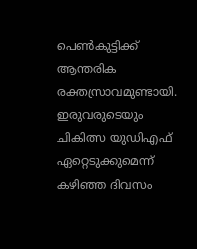പെണ്‍കുട്ടിക്ക് ആന്തരിക രക്തസ്രാവമുണ്ടായി. ഇരുവരുടെയും ചികിത്സ യുഡിഎഫ് ഏറ്റെടുക്കുമെന്ന് കഴിഞ്ഞ ദിവസം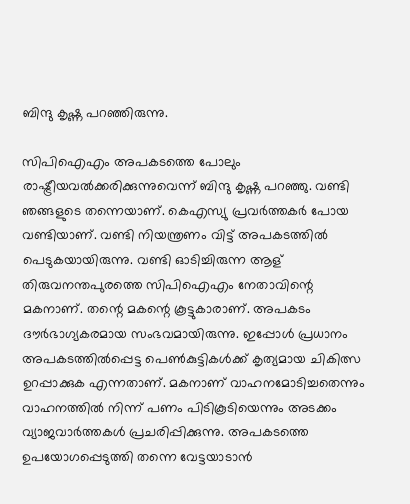ബിന്ദു കൃഷ്ണ പറഞ്ഞിരുന്നു.

സിപിഐഎം അപകടത്തെ പോലും രാഷ്ട്രീയവല്‍ക്കരിക്കുന്നുവെന്ന് ബിന്ദു കൃഷ്ണ പറഞ്ഞു. വണ്ടി ഞങ്ങളുടെ തന്നെയാണ്. കെഎസ്യു പ്രവര്‍ത്തകര്‍ പോയ വണ്ടിയാണ്. വണ്ടി നിയന്ത്രണം വിട്ട് അപകടത്തില്‍ പെടുകയായിരുന്നു. വണ്ടി ഓടിച്ചിരുന്ന ആള് തിരുവനന്തപുരത്തെ സിപിഐഎം നേതാവിന്റെ മകനാണ്. തന്റെ മകന്റെ കൂട്ടുകാരാണ്. അപകടം ദൗര്‍ഭാഗ്യകരമായ സംഭവമായിരുന്നു. ഇപ്പോള്‍ പ്രധാനം അപകടത്തില്‍പ്പെട്ട പെണ്‍കുട്ടികള്‍ക്ക് കൃത്യമായ ചികിത്സ ഉറപ്പാക്കുക എന്നതാണ്. മകനാണ് വാഹനമോടിച്ചതെന്നും വാഹനത്തില്‍ നിന്ന് പണം പിടികൂടിയെന്നും അടക്കം വ്യാജവാര്‍ത്തകള്‍ പ്രചരിപ്പിക്കുന്നു. അപകടത്തെ ഉപയോഗപ്പെടുത്തി തന്നെ വേട്ടയാടാന്‍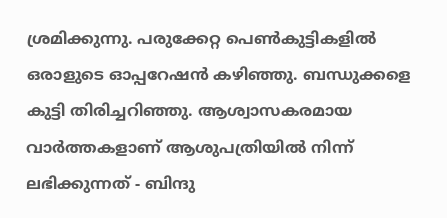ശ്രമിക്കുന്നു. പരുക്കേറ്റ പെണ്‍കുട്ടികളില്‍ ഒരാളുടെ ഓപ്പറേഷന്‍ കഴിഞ്ഞു. ബന്ധുക്കളെ കുട്ടി തിരിച്ചറിഞ്ഞു. ആശ്വാസകരമായ വാര്‍ത്തകളാണ് ആശുപത്രിയില്‍ നിന്ന് ലഭിക്കുന്നത് - ബിന്ദു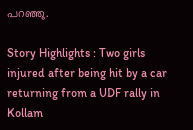പറഞ്ഞു.

Story Highlights : Two girls injured after being hit by a car returning from a UDF rally in Kollam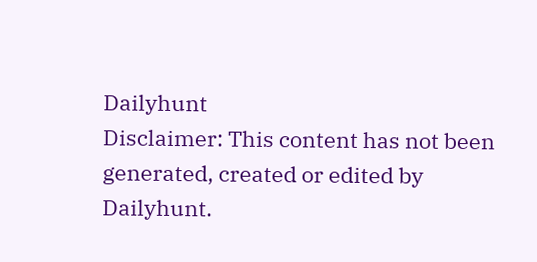Dailyhunt
Disclaimer: This content has not been generated, created or edited by Dailyhunt.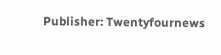Publisher: Twentyfournews